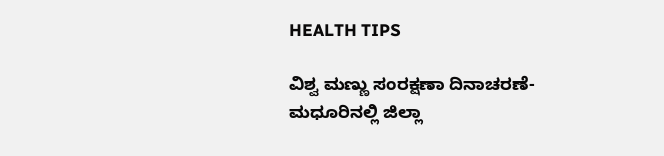HEALTH TIPS

ವಿಶ್ವ ಮಣ್ಣು ಸಂರಕ್ಷಣಾ ದಿನಾಚರಣೆ-ಮಧೂರಿನಲ್ಲಿ ಜಿಲ್ಲಾ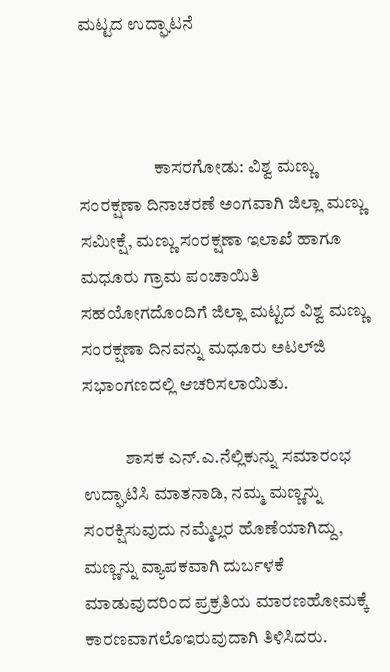ಮಟ್ಟದ ಉದ್ಘಾಟನೆ



                     ಕಾಸರಗೋಡು: ವಿಶ್ವ ಮಣ್ಣು ಸಂರಕ್ಷಣಾ ದಿನಾಚರಣೆ ಅಂಗವಾಗಿ ಜಿಲ್ಲಾ ಮಣ್ಣು ಸಮೀಕ್ಷೆ, ಮಣ್ಣು ಸಂರಕ್ಷಣಾ ಇಲಾಖೆ ಹಾಗೂ ಮಧೂರು ಗ್ರಾಮ ಪಂಚಾಯಿತಿ ಸಹಯೋಗದೊಂದಿಗೆ ಜಿಲ್ಲಾ ಮಟ್ಟದ ವಿಶ್ವ ಮಣ್ಣು ಸಂರಕ್ಷಣಾ ದಿನವನ್ನು ಮಧೂರು ಅಟಲ್‍ಜಿ ಸಭಾಂಗಣದಲ್ಲಿ ಆಚರಿಸಲಾಯಿತು.

            ಶಾಸಕ ಎನ್.ಎ.ನೆಲ್ಲಿಕುನ್ನು ಸಮಾರಂಭ ಉದ್ಘಾಟಿಸಿ ಮಾತನಾಡಿ, ನಮ್ಮ ಮಣ್ಣನ್ನು ಸಂರಕ್ಷಿಸುವುದು ನಮ್ಮೆಲ್ಲರ ಹೊಣೆಯಾಗಿದ್ದು, ಮಣ್ಣನ್ನು ವ್ಯಾಪಕವಾಗಿ ದುರ್ಬಳಕೆ ಮಾಡುವುದರಿಂದ ಪ್ರಕ್ರತಿಯ ಮಾರಣಹೋಮಕ್ಕೆ ಕಾರಣವಾಗಲೊಇರುವುದಾಗಿ ತಿಳಿಸಿದರು.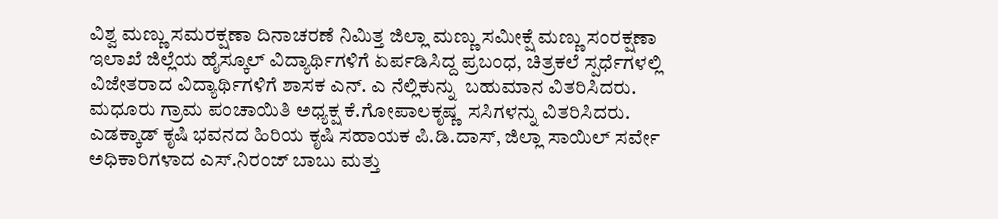ವಿಶ್ವ ಮಣ್ಣು ಸಮರಕ್ಷಣಾ ದಿನಾಚರಣೆ ನಿಮಿತ್ತ ಜಿಲ್ಲಾ ಮಣ್ಣು ಸಮೀಕ್ಷೆ ಮಣ್ಣು ಸಂರಕ್ಷಣಾ ಇಲಾಖೆ ಜಿಲ್ಲೆಯ ಹೈಸ್ಕೂಲ್ ವಿದ್ಯಾರ್ಥಿಗಳಿಗೆ ಏರ್ಪಡಿಸಿದ್ದ ಪ್ರಬಂಧ, ಚಿತ್ರಕಲೆ ಸ್ಪರ್ಧೆಗಳಲ್ಲಿ ವಿಜೇತರಾದ ವಿದ್ಯಾರ್ಥಿಗಳಿಗೆ ಶಾಸಕ ಎನ್. ಎ ನೆಲ್ಲಿಕುನ್ನು  ಬಹುಮಾನ ವಿತರಿಸಿದರು.  ಮಧೂರು ಗ್ರಾಮ ಪಂಚಾಯಿತಿ ಅಧ್ಯಕ್ಷ ಕೆ.ಗೋಪಾಲಕೃಷ್ಣ  ಸಸಿಗಳನ್ನು ವಿತರಿಸಿದರು.  ಎಡಕ್ಕಾಡ್ ಕೃಷಿ ಭವನದ ಹಿರಿಯ ಕೃಷಿ ಸಹಾಯಕ ಪಿ.ಡಿ.ದಾಸ್, ಜಿಲ್ಲಾ ಸಾಯಿಲ್ ಸರ್ವೇ ಅಧಿಕಾರಿಗಳಾದ ಎಸ್.ನಿರಂಜ್ ಬಾಬು ಮತ್ತು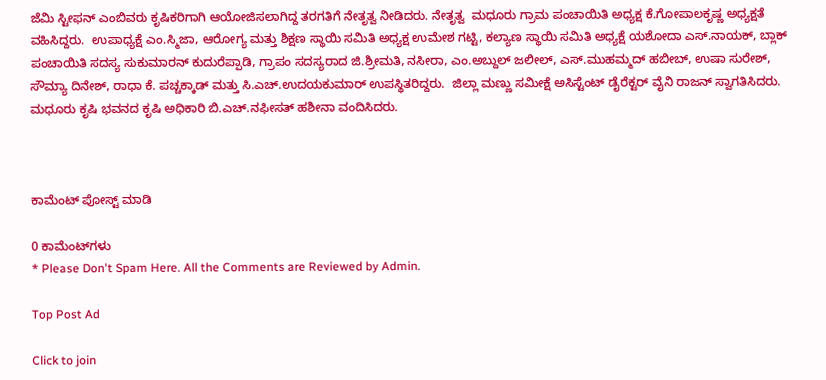ಜೆಮಿ ಸ್ಟೀಫನ್ ಎಂಬಿವರು ಕೃಷಿಕರಿಗಾಗಿ ಆಯೋಜಿಸಲಾಗಿದ್ದ ತರಗತಿಗೆ ನೇತೃತ್ವ ನೀಡಿದರು. ನೇತೃತ್ವ  ಮಧೂರು ಗ್ರಾಮ ಪಂಚಾಯಿತಿ ಅಧ್ಯಕ್ಷ ಕೆ.ಗೋಪಾಲಕೃಷ್ಣ ಅಧ್ಯಕ್ಷತೆ ವಹಿಸಿದ್ದರು.  ಉಪಾಧ್ಯಕ್ಷೆ ಎಂ.ಸ್ಮಿಜಾ, ಆರೋಗ್ಯ ಮತ್ತು ಶಿಕ್ಷಣ ಸ್ಥಾಯಿ ಸಮಿತಿ ಅಧ್ಯಕ್ಷ ಉಮೇಶ ಗಟ್ಟಿ, ಕಲ್ಯಾಣ ಸ್ಥಾಯಿ ಸಮಿತಿ ಅಧ್ಯಕ್ಷೆ ಯಶೋದಾ ಎಸ್.ನಾಯಕ್, ಬ್ಲಾಕ್ ಪಂಚಾಯಿತಿ ಸದಸ್ಯ ಸುಕುಮಾರನ್ ಕುದುರೆಪ್ಪಾಡಿ, ಗ್ರಾಪಂ ಸದಸ್ಯರಾದ ಜಿ.ಶ್ರೀಮತಿ, ನಸೀರಾ, ಎಂ.ಅಬ್ದುಲ್ ಜಲೀಲ್, ಎಸ್.ಮುಹಮ್ಮದ್ ಹಬೀಬ್, ಉಷಾ ಸುರೇಶ್, ಸೌಮ್ಯಾ ದಿನೇಶ್, ರಾಧಾ ಕೆ. ಪಚ್ಚಕ್ಕಾಡ್ ಮತ್ತು ಸಿ.ಎಚ್.ಉದಯಕುಮಾರ್ ಉಪಸ್ಥಿತರಿದ್ದರು.  ಜಿಲ್ಲಾ ಮಣ್ಣು ಸಮೀಕ್ಷೆ ಅಸಿಸ್ಟೆಂಟ್ ಡೈರೆಕ್ಟರ್ ವೈನಿ ರಾಜನ್ ಸ್ವಾಗತಿಸಿದರು. ಮಧೂರು ಕೃಷಿ ಭವನದ ಕೃಷಿ ಅಧಿಕಾರಿ ಬಿ.ಎಚ್.ನಫೀಸತ್ ಹಶೀನಾ ವಂದಿಸಿದರು.



ಕಾಮೆಂಟ್‌‌ ಪೋಸ್ಟ್‌ ಮಾಡಿ

0 ಕಾಮೆಂಟ್‌ಗಳು
* Please Don't Spam Here. All the Comments are Reviewed by Admin.

Top Post Ad

Click to join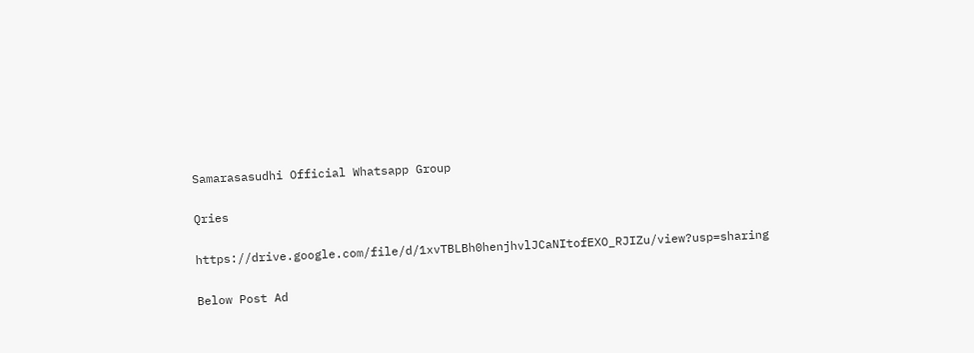Samarasasudhi Official Whatsapp Group

Qries

https://drive.google.com/file/d/1xvTBLBh0henjhvlJCaNItofEXO_RJIZu/view?usp=sharing

Below Post Ad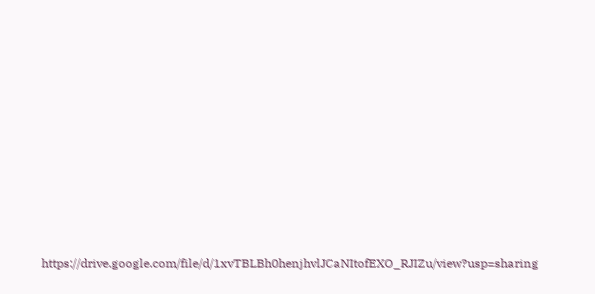https://drive.google.com/file/d/1xvTBLBh0henjhvlJCaNItofEXO_RJIZu/view?usp=sharing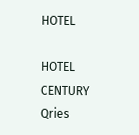HOTEL

HOTEL
CENTURY
Qries